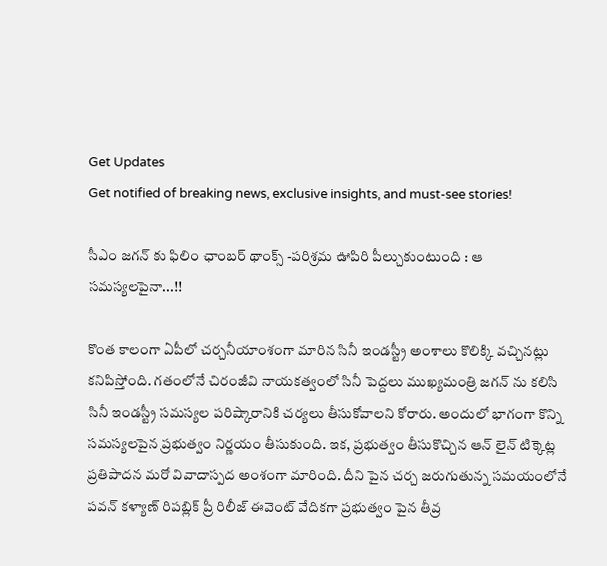Get Updates
Get notified of breaking news, exclusive insights, and must-see stories!

సీఎం జగన్ కు ఫిలిం ఛాంబర్ థాంక్స్ -పరిశ్రమ ఊపిరి పీల్చుకుంటుంది : ఆ సమస్యలపైనా...!!

కొంత కాలంగా ఏపీలో చర్చనీయాంశంగా మారిన సినీ ఇండస్ట్రీ అంశాలు కొలిక్కి వచ్చినట్లు కనిపిస్తోంది. గతంలోనే చిరంజీవి నాయకత్వంలో సినీ పెద్దలు ముఖ్యమంత్రి జగన్ ను కలిసి సినీ ఇండస్ట్రీ సమస్యల పరిష్కారానికి చర్యలు తీసుకోవాలని కోరారు. అందులో భాగంగా కొన్ని సమస్యలపైన ప్రభుత్వం నిర్ణయం తీసుకుంది. ఇక, ప్రభుత్వం తీసుకొచ్చిన ఆన్ లైన్ టిక్కెట్ల ప్రతిపాదన మరో వివాదాస్పద అంశంగా మారింది. దీని పైన చర్చ జరుగుతున్న సమయంలోనే పవన్ కళ్యాణ్ రిపబ్లిక్ ప్రీ రిలీజ్ ఈవెంట్ వేదికగా ప్రభుత్వం పైన తీవ్ర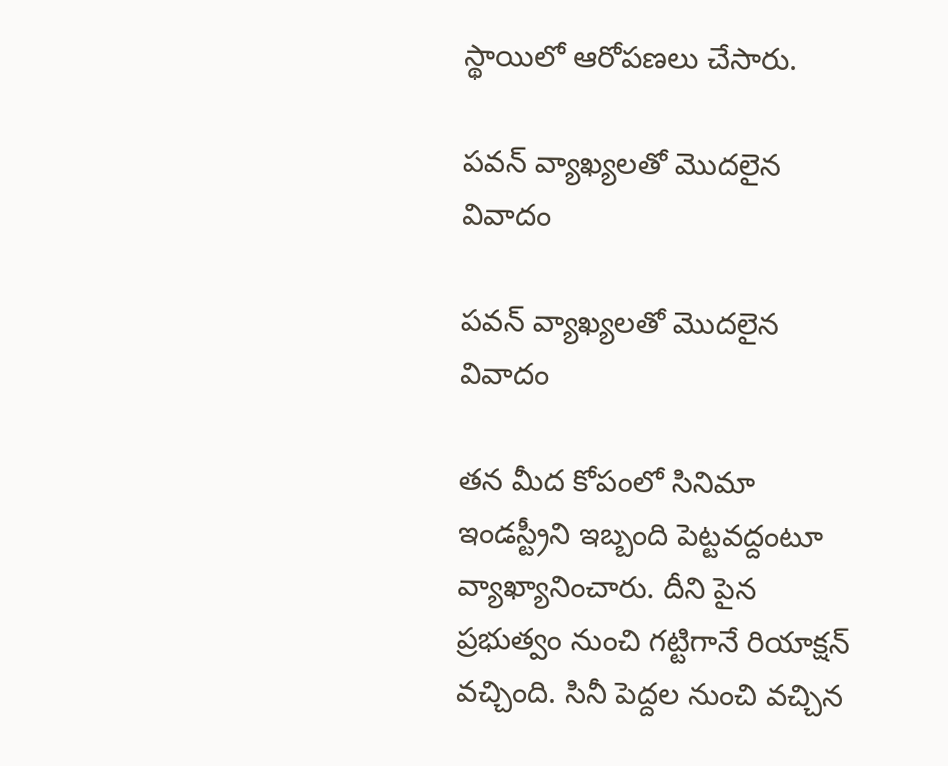స్థాయిలో ఆరోపణలు చేసారు.

పవన్ వ్యాఖ్యలతో మొదలైన వివాదం

పవన్ వ్యాఖ్యలతో మొదలైన వివాదం

తన మీద కోపంలో సినిమా ఇండస్ట్రీని ఇబ్బంది పెట్టవద్దంటూ వ్యాఖ్యానించారు. దీని పైన ప్రభుత్వం నుంచి గట్టిగానే రియాక్షన్ వచ్చింది. సినీ పెద్దల నుంచి వచ్చిన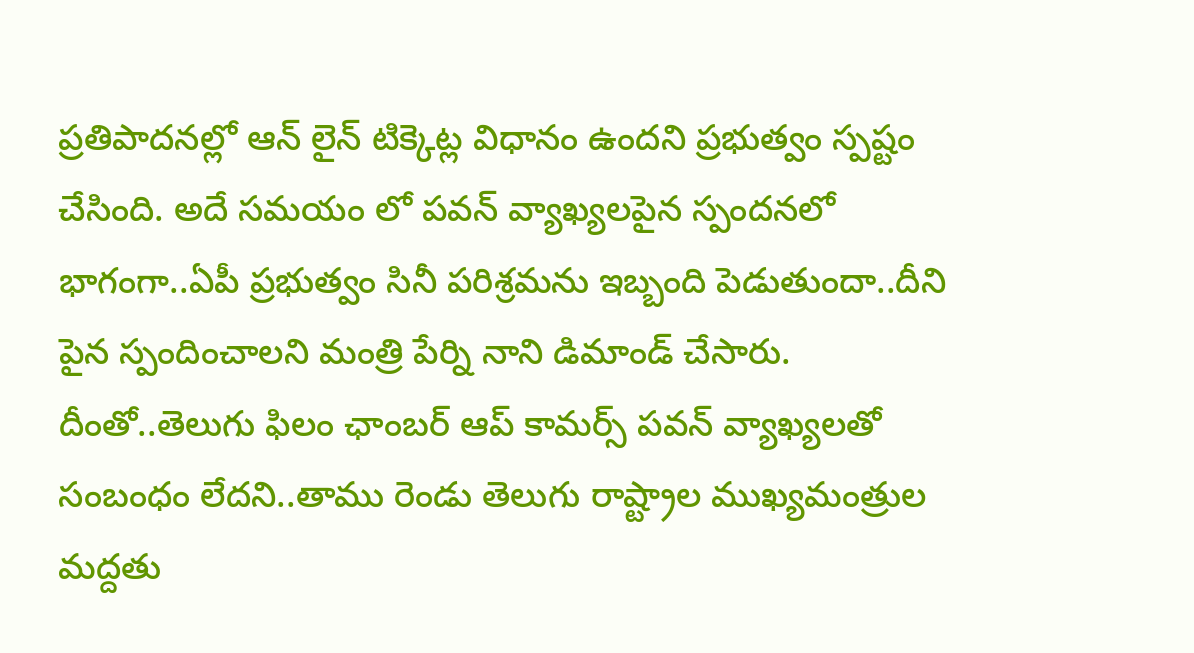ప్రతిపాదనల్లో ఆన్ లైన్ టిక్కెట్ల విధానం ఉందని ప్రభుత్వం స్పష్టం చేసింది. అదే సమయం లో పవన్ వ్యాఖ్యలపైన స్పందనలో భాగంగా..ఏపీ ప్రభుత్వం సినీ పరిశ్రమను ఇబ్బంది పెడుతుందా..దీని పైన స్పందించాలని మంత్రి పేర్ని నాని డిమాండ్ చేసారు. దీంతో..తెలుగు ఫిలం ఛాంబర్ ఆప్ కామర్స్ పవన్ వ్యాఖ్యలతో సంబంధం లేదని..తాము రెండు తెలుగు రాష్ట్రాల ముఖ్యమంత్రుల మద్దతు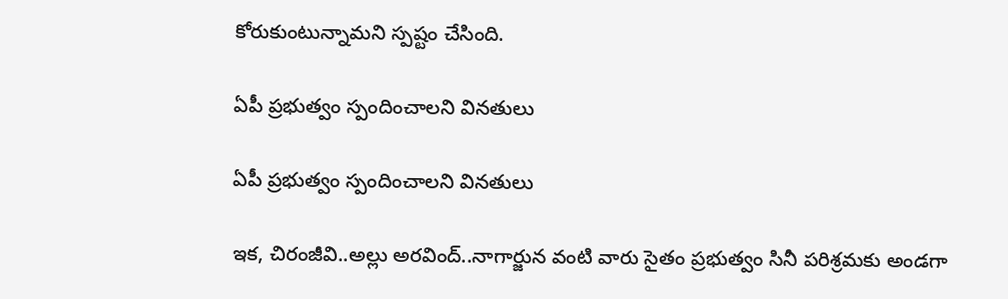కోరుకుంటున్నామని స్పష్టం చేసింది.

ఏపీ ప్రభుత్వం స్పందించాలని వినతులు

ఏపీ ప్రభుత్వం స్పందించాలని వినతులు

ఇక, చిరంజీవి..అల్లు అరవింద్..నాగార్జున వంటి వారు సైతం ప్రభుత్వం సినీ పరిశ్రమకు అండగా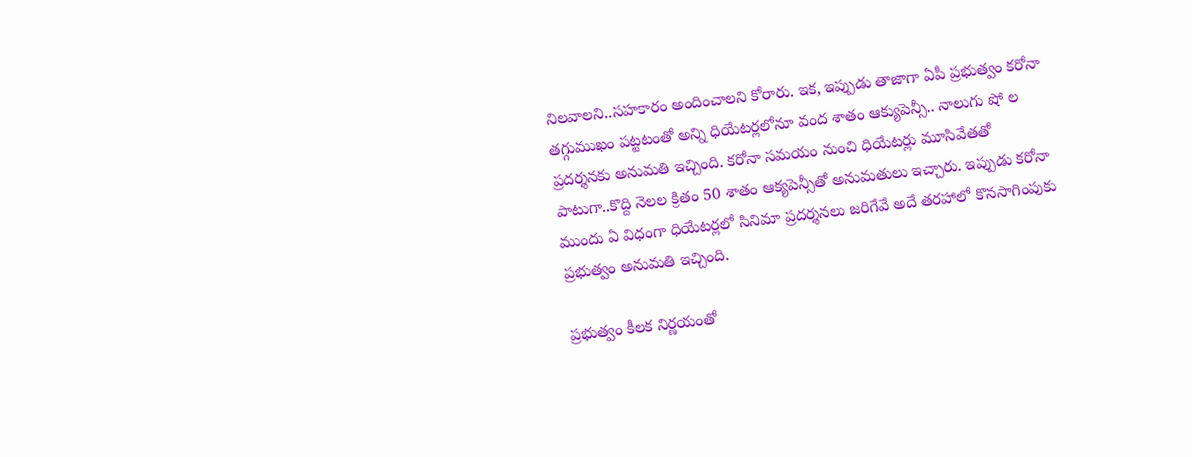నిలవాలని..సహకారం అందించాలని కోరారు. ఇక, ఇప్పుడు తాజాగా ఏపీ ప్రభుత్వం కరోనా తగ్గుముఖం పట్టటంతో అన్ని ధియేటర్లలోనూ వంద శాతం ఆక్యుపెన్సీ.. నాలుగు షో ల ప్రదర్శనకు అనుమతి ఇచ్చింది. కరోనా సమయం నుంచి ధియేటర్లు మూసివేతతో పాటుగా..కొద్ది నెలల క్రితం 50 శాతం ఆక్యపెన్సీతో అనుమతులు ఇచ్చారు. ఇప్పుడు కరోనా ముందు ఏ విధంగా ధియేటర్లలో సినిమా ప్రదర్శనలు జరిగేవే అదే తరహాలో కొనసాగింపుకు ప్రభుత్వం అనుమతి ఇచ్చింది.

ప్రభుత్వం కీలక నిర్ణయంతో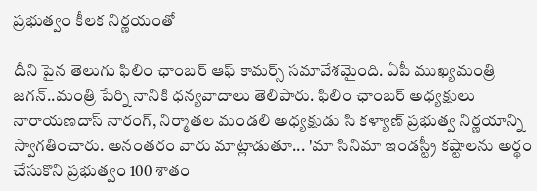ప్రభుత్వం కీలక నిర్ణయంతో

దీని పైన తెలుగు ఫిలిం ఛాంబర్ ఆఫ్ కామర్స్ సమావేశమైంది. ఏపీ ముఖ్యమంత్రి జగన్..మంత్రి పేర్ని నానికి ధ‌న్య‌వాదాలు తెలిపారు. ఫిలిం ఛాంబ‌ర్ అధ్య‌క్షులు నారాయ‌ణ‌దాస్ నారంగ్, నిర్మాత‌ల మండ‌లి అధ్య‌క్షుడు సి క‌ళ్యాణ్‌ ప్రభుత్వ నిర్ణయాన్ని స్వాగతించారు. అనంత‌రం వారు మాట్లాడుతూ... 'మా సినిమా ఇండస్ట్రీ కష్టాలను అర్థం చేసుకొని ప్రభుత్వం 100 శాతం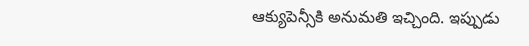ఆక్యుపెన్సీకి అనుమతి ఇచ్చింది. ఇప్పుడు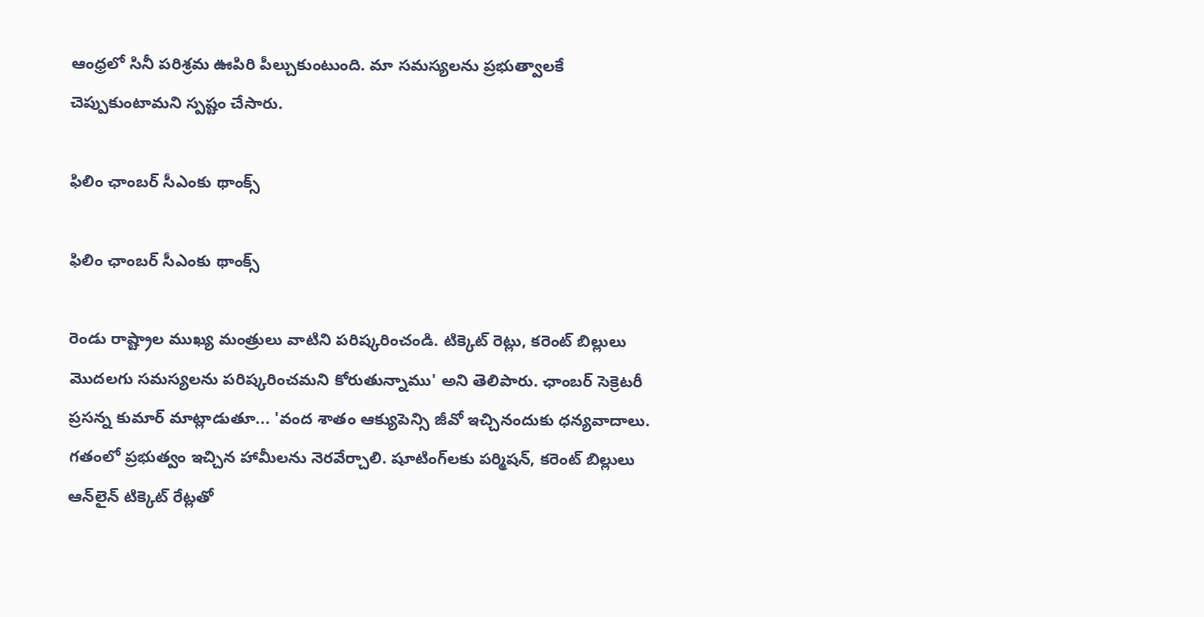ఆంధ్రలో సినీ పరిశ్రమ ఊపిరి పీల్చుకుంటుంది. మా సమస్యలను ప్రభుత్వాలకే చెప్పుకుంటామని స్పష్టం చేసారు.

ఫిలిం ఛాంబర్ సీఎంకు థాంక్స్

ఫిలిం ఛాంబర్ సీఎంకు థాంక్స్

రెండు రాష్ట్రాల ముఖ్య మంత్రులు వాటిని పరిష్కరించండి. టిక్కెట్ రెట్లు, కరెంట్ బిల్లులు మొదలగు సమస్యలను పరిష్కరించమని కోరుతున్నాము' అని తెలిపారు. ఛాంబర్ సెక్రెటరీ ప్రసన్న కుమార్ మాట్లాడుతూ... 'వంద శాతం ఆక్యుపెన్సి జీవో ఇచ్చినందుకు ధన్య‌వాదాలు. గతంలో ప్రభుత్వం ఇచ్చిన హామీలను నెరవేర్చాలి. షూటింగ్‌ల‌కు పర్మిషన్, కరెంట్ బిల్లులు ఆన్‌లైన్‌ టిక్కెట్ రేట్ల‌తో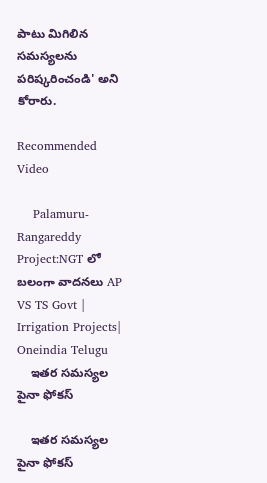పాటు మిగిలిన సమస్యలను పరిష్కరించండి' అని కోరారు.

Recommended Video

    Palamuru-Rangareddy Project:NGT లో బలంగా వాదనలు AP VS TS Govt | Irrigation Projects| Oneindia Telugu
    ఇతర సమస్యల పైనా ఫోకస్

    ఇతర సమస్యల పైనా ఫోకస్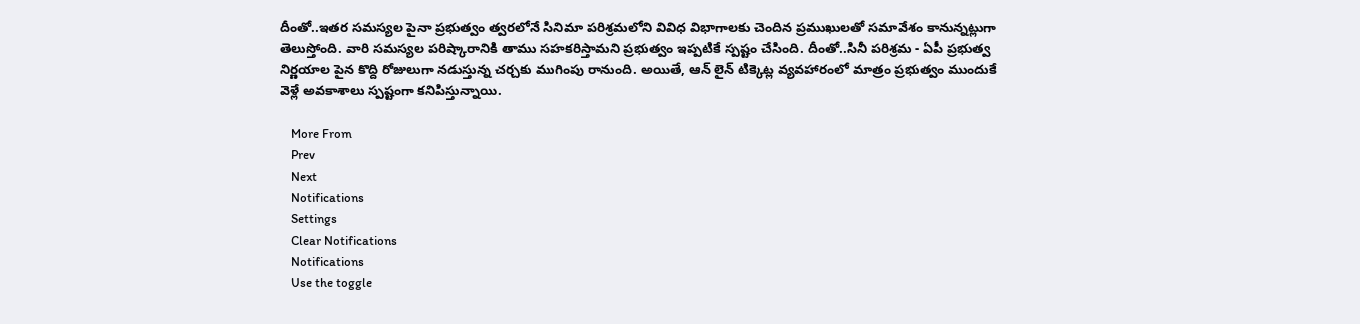దీంతో..ఇతర సమస్యల పైనా ప్రభుత్వం త్వరలోనే సినిమా పరిశ్రమలోని వివిధ విభాగాలకు చెందిన ప్రముఖులతో సమావేశం కానున్నట్లుగా తెలుస్తోంది. వారి సమస్యల పరిష్కారానికి తాము సహకరిస్తామని ప్రభుత్వం ఇప్పటికే స్పష్టం చేసింది. దీంతో..సినీ పరిశ్రమ - ఏపీ ప్రభుత్వ నిర్ణయాల పైన కొద్ది రోజులుగా నడుస్తున్న చర్చకు ముగింపు రానుంది. అయితే, ఆన్ లైన్ టిక్కెట్ల వ్యవహారంలో మాత్రం ప్రభుత్వం ముందుకే వెళ్లే అవకాశాలు స్పష్టంగా కనిపిస్తున్నాయి.

    More From
    Prev
    Next
    Notifications
    Settings
    Clear Notifications
    Notifications
    Use the toggle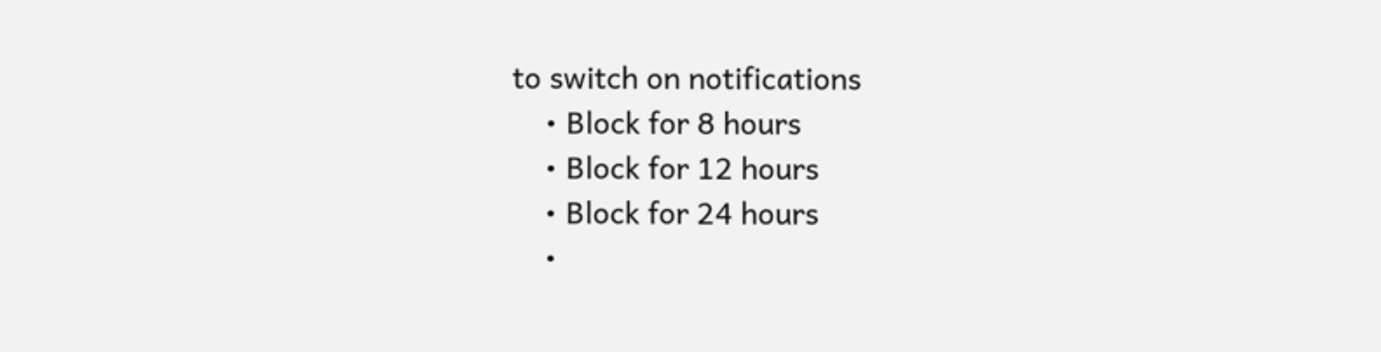to switch on notifications
    • Block for 8 hours
    • Block for 12 hours
    • Block for 24 hours
    •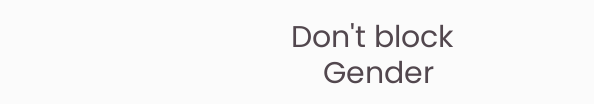Don't block
    Gender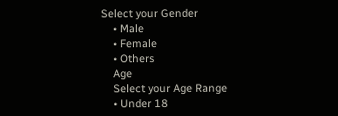Select your Gender
    • Male
    • Female
    • Others
    Age
    Select your Age Range
    • Under 18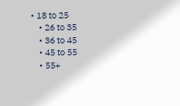• 18 to 25
    • 26 to 35
    • 36 to 45
    • 45 to 55
    • 55+